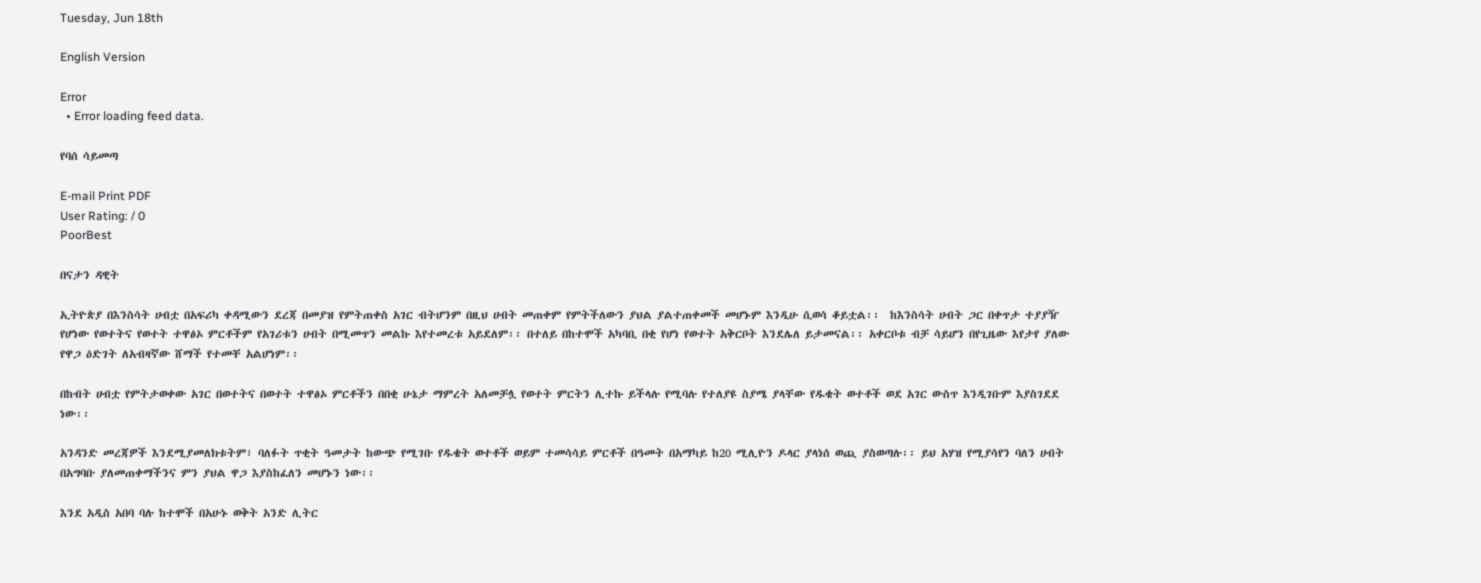Tuesday, Jun 18th

English Version

Error
  • Error loading feed data.

የባሰ ሳይመጣ

E-mail Print PDF
User Rating: / 0
PoorBest

በናታን ዳዊት

ኢትዮጵያ በእንስሳት ሀብቷ በአፍሪካ ቀዳሚውን ደረጃ በመያዝ የምትጠቀስ አገር ብትሆንም በዚህ ሀብት መጠቀም የምትችለውን ያህል ያልተጠቀመች መሆኑም እንዲሁ ሲወሳ ቆይቷል፡፡  ከእንስሳት ሀብት ጋር በቀጥታ ተያያዥ የሆነው የወተትና የወተት ተዋፅኦ ምርቶችም የአገሪቱን ሀብት በሚመጥን መልኩ እየተመረቱ አይደለም፡፡ በተለይ በከተሞች አካባቢ በቂ የሆነ የወተት አቅርቦት እንደሌለ ይታመናል፡፡ አቀርቦቱ ብቻ ሳይሆን በየጊዜው እየታየ ያለው የዋጋ ዕድገት ለአብዛኛው ሸማች የተመቸ አልሆነም፡፡

በከብት ሀብቷ የምትታወቀው አገር በወተትና በወተት ተዋፅኦ ምርቶችን በበቂ ሁኔታ ማምረት አለመቻሏ የወተት ምርትን ሊተኩ ይችላሉ የሚባሉ የተለያዩ ስያሜ ያላቸው የዱቄት ወተቶች ወደ አገር ውስጥ እንዲገቡም እያስገደደ ነው፡፡

አንዳንድ መረጃዎች እንደሚያመለክቱትም፣ ባለፉት ጥቂት ዓመታት ከውጭ የሚገቡ የዱቄት ወተቶች ወይም ተመሳሳይ ምርቶች በዓመት በአማካይ ከ20 ሚሊዮን ዶላር ያላነሰ ወጪ ያስወጣሉ፡፡ ይህ አሃዝ የሚያሳየን ባለን ሀብት በአግባቡ ያለመጠቀማችንና ምን ያህል ዋጋ እያስከፈለን መሆኑን ነው፡፡

እንደ አዲስ አበባ ባሉ ከተሞች በአሁኑ ወቅት አንድ ሊትር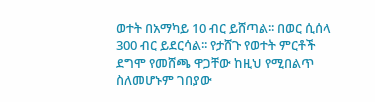ወተት በአማካይ 10 ብር ይሸጣል፡፡ በወር ሲሰላ 300 ብር ይደርሳል፡፡ የታሸጉ የወተት ምርቶች ደግሞ የመሸጫ ዋጋቸው ከዚህ የሚበልጥ ስለመሆኑም ገበያው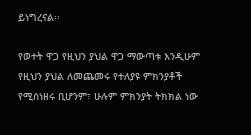ይነግረናል፡፡

የወተት ዋጋ የዚህን ያህል ዋጋ ማውጣቱ እንዲሁም የዚህን ያህል ለመጨመሩ የተለያዩ ምክንያቶች የሚሰነዘሩ ቢሆንም፣ ሁሉም ምክንያት ትክክል ነው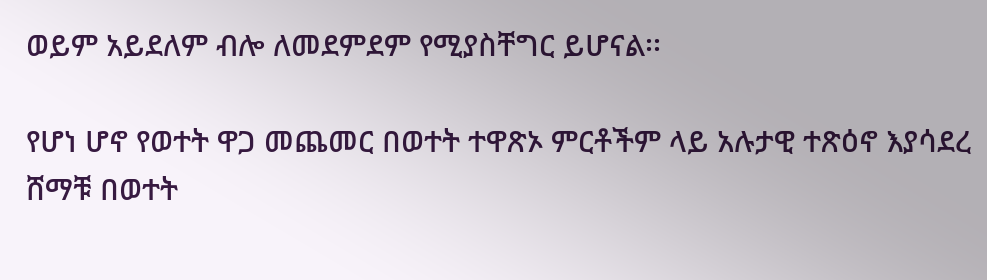ወይም አይደለም ብሎ ለመደምደም የሚያስቸግር ይሆናል፡፡

የሆነ ሆኖ የወተት ዋጋ መጨመር በወተት ተዋጽኦ ምርቶችም ላይ አሉታዊ ተጽዕኖ እያሳደረ ሸማቹ በወተት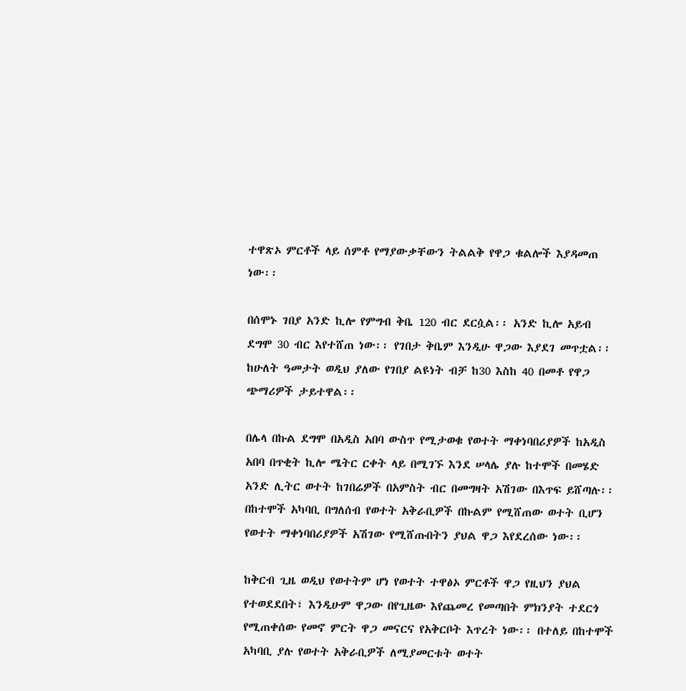ተዋጽኦ ምርቶች ላይ ሰምቶ የማያውቃቸውን ትልልቅ የዋጋ ቁልሎች እያዳመጠ ነው፡፡

በሰሞኑ ገበያ አንድ ኪሎ የምግብ ቅቤ 120 ብር ደርሷል፡፡ አንድ ኪሎ አይብ ደግሞ 30 ብር እየተሸጠ ነው፡፡ የገበታ ቅቤም እንዲሁ ዋጋው እያደገ መጥቷል፡፡ ከሁለት ዓመታት ወዲህ ያለው የገበያ ልዩነት ብቻ ከ30 እስከ 40 በመቶ የዋጋ ጭማሪዎች ታይተዋል፡፡

በሌላ በኩል ደግሞ በአዲስ አበባ ውስጥ የሚታወቁ የወተት ማቀነባበሪያዎች ከአዲስ አበባ በጥቂት ኪሎ ሜትር ርቀት ላይ በሚገኙ እንደ ሠላሌ ያሉ ከተሞች በመሄድ አንድ ሊትር ወተት ከገበሬዎች በአምስት ብር በመግዛት አሽገው በእጥፍ ይሸጣሉ፡፡ በከተሞች አካባቢ በግለሰብ የወተት አቅራቢዎች በኩልም የሚሸጠው ወተት ቢሆን የወተት ማቀነባበሪያዎች አሽገው የሚሸጡበትን ያህል ዋጋ እየደረሰው ነው፡፡

ከቅርብ ጊዜ ወዲህ የወተትም ሆነ የወተት ተዋፅኦ ምርቶች ዋጋ የዚህን ያህል የተወደደበት፣ እንዲሁም ዋጋው በየጊዜው እየጨመረ የመጣበት ምክንያት ተደርጎ የሚጠቀሰው የመኖ ምርት ዋጋ መናርና የአቅርቦት እጥረት ነው፡፡ በተለይ በከተሞች አካባቢ ያሉ የወተት አቅራቢዎች ለሚያመርቱት ወተት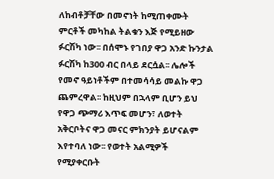ለከብቶቻቸው በመኖነት ከሚጠቀሙት ምርቶች መካከል ትልቁን እጅ የሚይዘው ፉርሽካ ነው፡፡ በሰሞኑ የገበያ ዋጋ አንድ ኩንታል ፉርሽካ ከ300 ብር በላይ ደርሷል፡፡ ሌሎች የመኖ ዓይነቶችም በተመሳሳይ መልኩ ዋጋ ጨምረዋል፡፡ ከዚህም በኋላም ቢሆን ይህ የዋጋ ጭማሪ እጥፍ መሆን፣ ለወተት አቅርቦትና ዋጋ መናር ምክንያት ይሆናልም እየተባለ ነው፡፡ የወተት አልሚዎች የሚያቀርቡት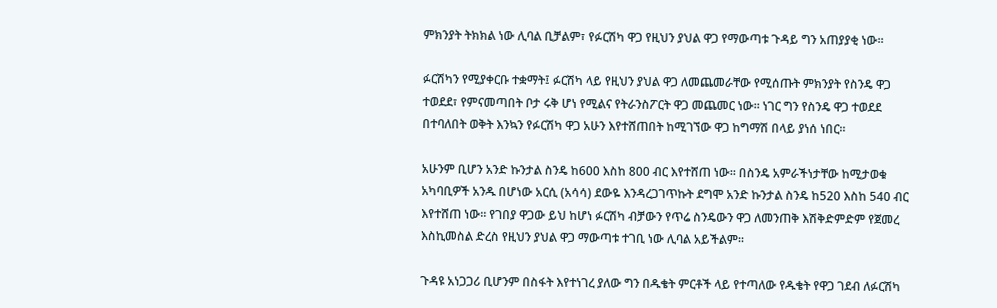ምክንያት ትክክል ነው ሊባል ቢቻልም፣ የፉርሽካ ዋጋ የዚህን ያህል ዋጋ የማውጣቱ ጉዳይ ግን አጠያያቂ ነው፡፡

ፉርሽካን የሚያቀርቡ ተቋማት፤ ፉርሽካ ላይ የዚህን ያህል ዋጋ ለመጨመራቸው የሚሰጡት ምክንያት የስንዴ ዋጋ ተወደደ፣ የምናመጣበት ቦታ ሩቅ ሆነ የሚልና የትራንስፖርት ዋጋ መጨመር ነው፡፡ ነገር ግን የስንዴ ዋጋ ተወደደ በተባለበት ወቅት እንኳን የፉርሽካ ዋጋ አሁን እየተሸጠበት ከሚገኘው ዋጋ ከግማሽ በላይ ያነሰ ነበር፡፡

አሁንም ቢሆን አንድ ኩንታል ስንዴ ከ600 እስከ 800 ብር እየተሸጠ ነው፡፡ በስንዴ አምራችነታቸው ከሚታወቁ አካባቢዎች አንዱ በሆነው አርሲ (አሳሳ) ደውዬ እንዳረጋገጥኩት ደግሞ አንድ ኩንታል ስንዴ ከ520 እስከ 540 ብር እየተሸጠ ነው፡፡ የገበያ ዋጋው ይህ ከሆነ ፉርሽካ ብቻውን የጥሬ ስንዴውን ዋጋ ለመንጠቅ እሽቅድምድም የጀመረ እስኪመስል ድረስ የዚህን ያህል ዋጋ ማውጣቱ ተገቢ ነው ሊባል አይችልም፡፡

ጉዳዩ አነጋጋሪ ቢሆንም በስፋት እየተነገረ ያለው ግን በዱቄት ምርቶች ላይ የተጣለው የዱቄት የዋጋ ገደብ ለፉርሽካ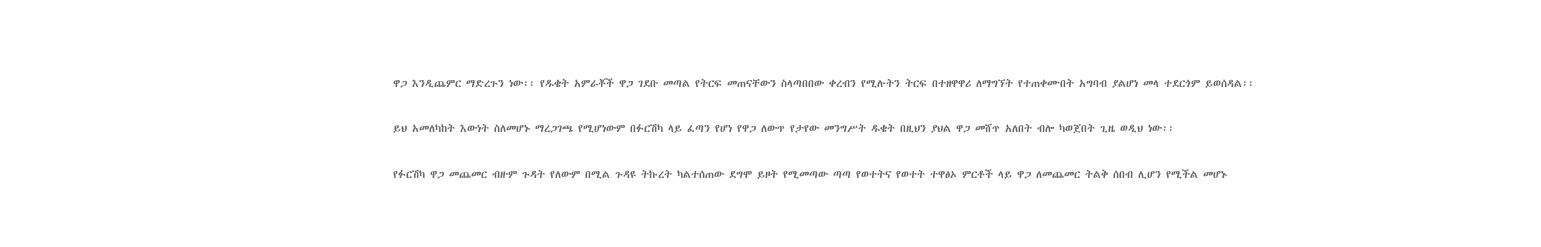ዋጋ እንዲጨምር ማድረጉን ነው፡፡ የዱቄት አምራቾች ዋጋ ገደቡ መጣል የትርፍ መጠናቸውን ስላጣበበው ቀረብን የሚሉትን ትርፍ በተዘዋዋሪ ለማግኘት የተጠቀሙበት አግባብ ያልሆነ መላ ተደርጎም ይወሰዳል፡፡

ይህ አመለካከት እውነት ስለመሆኑ ማረጋገጫ የሚሆነውም በፉርሽካ ላይ ፈጣን የሆነ የዋጋ ለውጥ የታየው መንግሥት ዱቄት በዚህን ያህል ዋጋ መሸጥ አለበት ብሎ ካወጀበት ጊዜ ወዲህ ነው፡፡

የፉርሽካ ዋጋ መጨመር ብዙም ጉዳት የለውም በሚል ጉዳዩ ትኩረት ካልተሰጠው ደግሞ ይዞት የሚመጣው ጣጣ የወተትና የወተት ተዋፅኦ ምርቶች ላይ ዋጋ ለመጨመር ትልቅ ሰበብ ሊሆን የሚችል መሆኑ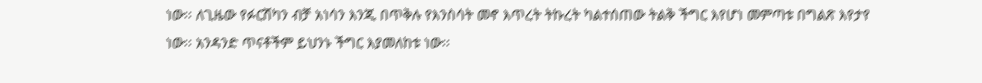ነው፡፡ ለጊዜው የፉርሽካን ብቻ አነሳን እንጂ በጥቅሉ የእንስሳት መኖ እጥረት ትኩረት ካልተሰጠው ትልቅ ችግር እየሆነ መምጣቱ በግልጽ እየታየ ነው፡፡ አንዳንድ ጥናቶችም ይህንኑ ችግር እያመለከቱ ነው፡፡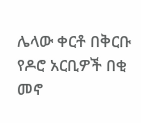ሌላው ቀርቶ በቅርቡ የዶሮ አርቢዎች በቂ መኖ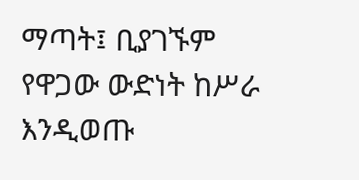ማጣት፤ ቢያገኙም የዋጋው ውድነት ከሥራ እንዲወጡ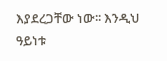እያደረጋቸው ነው፡፡ እንዲህ ዓይነቱ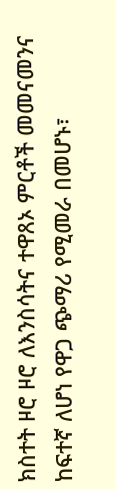ክስተት ዞሮ ዞሮ ለእንስሳትና ተዋጸኦ ምርቶች መመናመንና ከፍተኛ ለሆነ የዋጋ ጭማሪ የሚመራ በመሆኑ፣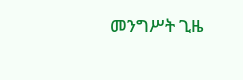መንግሥት ጊዜ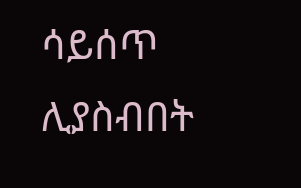ሳይሰጥ ሊያስብበት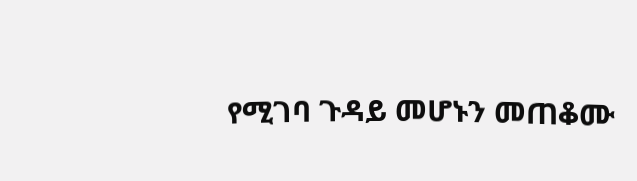የሚገባ ጉዳይ መሆኑን መጠቆሙ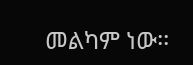መልካም ነው፡፡